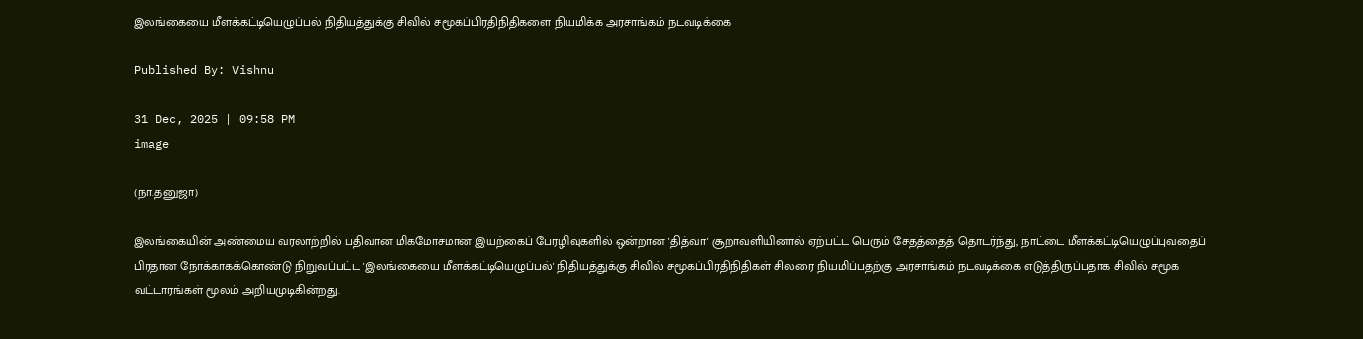இலங்கையை மீளக்கட்டியெழுப்பல் நிதியத்துக்கு சிவில் சமூகப்பிரதிநிதிகளை நியமிக்க அரசாங்கம் நடவடிக்கை

Published By: Vishnu

31 Dec, 2025 | 09:58 PM
image

(நா.தனுஜா)

இலங்கையின் அண்மைய வரலாற்றில் பதிவான மிகமோசமான இயற்கைப் பேரழிவுகளில் ஒன்றான 'தித்வா' சூறாவளியினால் ஏற்பட்ட பெரும் சேதத்தைத் தொடர்ந்து, நாட்டை மீளக்கட்டியெழுப்புவதைப் பிரதான நோக்காகக்கொண்டு நிறுவப்பட்ட 'இலங்கையை மீளக்கட்டியெழுப்பல்' நிதியத்துக்கு சிவில் சமூகப்பிரதிநிதிகள் சிலரை நியமிப்பதற்கு அரசாங்கம் நடவடிக்கை எடுத்திருப்பதாக சிவில் சமூக வட்டாரங்கள் மூலம் அறியமுடிகின்றது.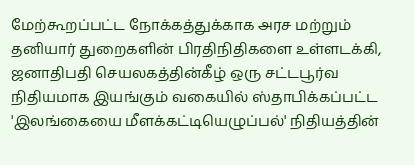மேற்கூறப்பட்ட நோக்கத்துக்காக அரச மற்றும் தனியார் துறைகளின் பிரதிநிதிகளை உள்ளடக்கி, ஜனாதிபதி செயலகத்தின்கீழ் ஒரு சட்டபூர்வ நிதியமாக இயங்கும் வகையில் ஸ்தாபிக்கப்பட்ட 'இலங்கையை மீளக்கட்டியெழுப்பல்' நிதியத்தின்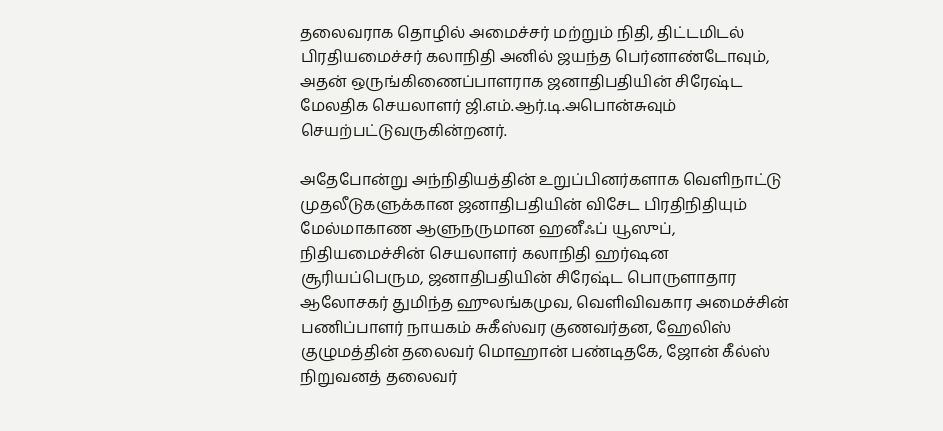தலைவராக தொழில் அமைச்சர் மற்றும் நிதி, திட்டமிடல் பிரதியமைச்சர் கலாநிதி அனில் ஜயந்த பெர்னாண்டோவும், அதன் ஒருங்கிணைப்பாளராக ஜனாதிபதியின் சிரேஷ்ட மேலதிக செயலாளர் ஜி.எம்.ஆர்.டி.அபொன்சுவும் செயற்பட்டுவருகின்றனர்.

அதேபோன்று அந்நிதியத்தின் உறுப்பினர்களாக வெளிநாட்டு முதலீடுகளுக்கான ஜனாதிபதியின் விசேட பிரதிநிதியும் மேல்மாகாண ஆளுநருமான ஹனீஃப் யூஸுப், நிதியமைச்சின் செயலாளர் கலாநிதி ஹர்ஷன சூரியப்பெரும, ஜனாதிபதியின் சிரேஷ்ட பொருளாதார ஆலோசகர் துமிந்த ஹுலங்கமுவ, வெளிவிவகார அமைச்சின் பணிப்பாளர் நாயகம் சுகீஸ்வர குணவர்தன, ஹேலிஸ் குழுமத்தின் தலைவர் மொஹான் பண்டிதகே, ஜோன் கீல்ஸ் நிறுவனத் தலைவர்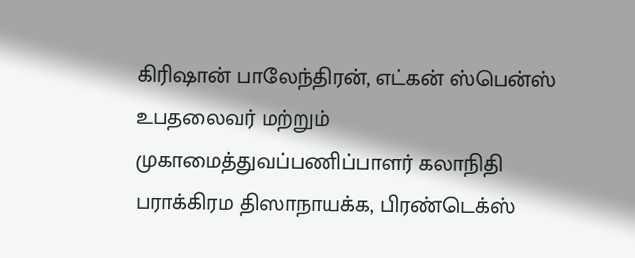கிரிஷான் பாலேந்திரன், எட்கன் ஸ்பென்ஸ் உபதலைவர் மற்றும் முகாமைத்துவப்பணிப்பாளர் கலாநிதி பராக்கிரம திஸாநாயக்க, பிரண்டெக்ஸ்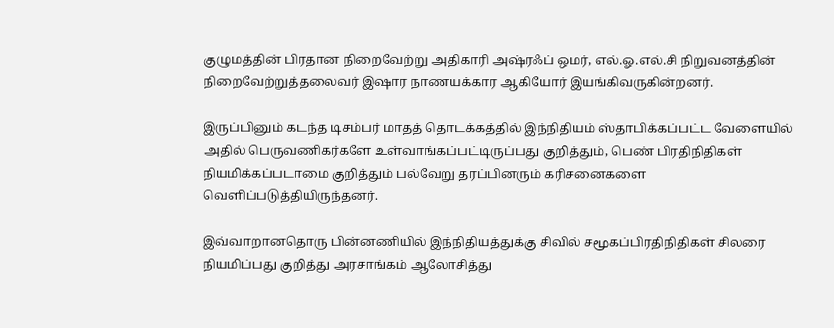குழுமத்தின் பிரதான நிறைவேற்று அதிகாரி அஷ்ரஃப் ஒமர், எல்.ஓ.எல்.சி நிறுவனத்தின் நிறைவேற்றுத்தலைவர் இஷார நாணயக்கார ஆகியோர் இயங்கிவருகின்றனர்.

இருப்பினும் கடந்த டிசம்பர் மாதத் தொடக்கத்தில் இந்நிதியம் ஸ்தாபிக்கப்பட்ட வேளையில் அதில் பெருவணிகர்களே உள்வாங்கப்பட்டிருப்பது குறித்தும், பெண் பிரதிநிதிகள் நியமிக்கப்படாமை குறித்தும் பல்வேறு தரப்பினரும் கரிசனைகளை வெளிப்படுத்தியிருந்தனர்.

இவ்வாறானதொரு பின்னணியில் இந்நிதியத்துக்கு சிவில் சமூகப்பிரதிநிதிகள் சிலரை நியமிப்பது குறித்து அரசாங்கம் ஆலோசித்து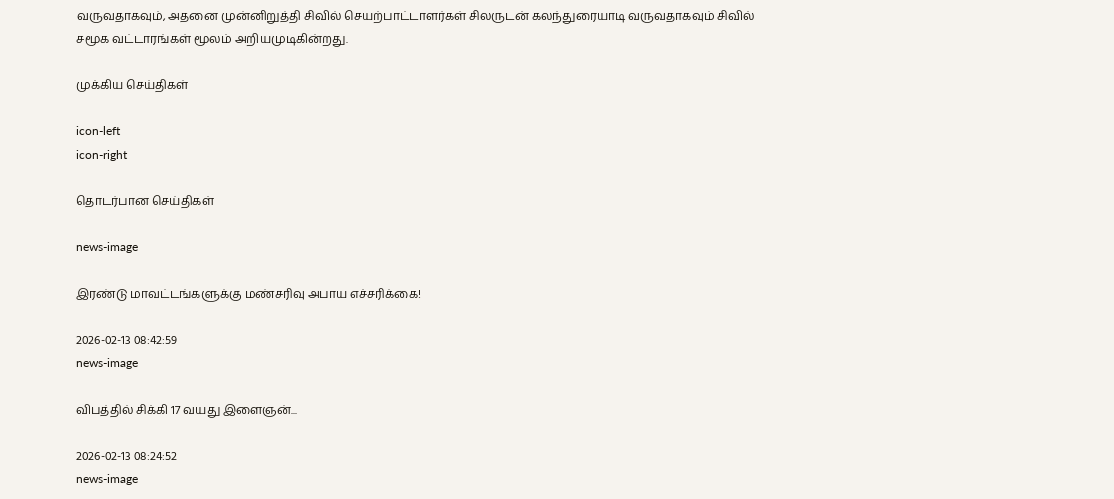வருவதாகவும், அதனை முன்னிறுத்தி சிவில் செயற்பாட்டாளர்கள் சிலருடன் கலந்துரையாடி வருவதாகவும் சிவில் சமூக வட்டாரங்கள் மூலம் அறியமுடிகின்றது.

முக்கிய செய்திகள்

icon-left
icon-right

தொடர்பான செய்திகள்

news-image

இரண்டு மாவட்டங்களுக்கு மண்சரிவு அபாய எச்சரிக்கை!

2026-02-13 08:42:59
news-image

விபத்தில் சிக்கி 17 வயது இளைஞன்...

2026-02-13 08:24:52
news-image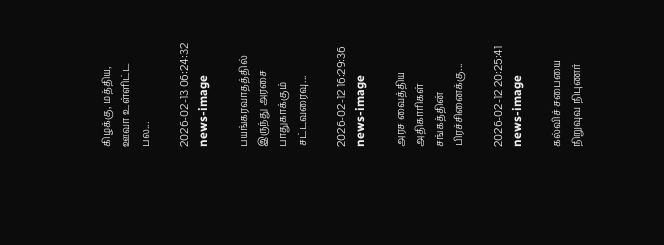கிழக்கு, மத்திய, ஊவா உள்ளிட்ட பல...

2026-02-13 06:24:32
news-image

பயங்கரவாதத்தில் இருந்து அரசை பாதுகாக்கும் சட்டவரைவு...

2026-02-12 16:29:36
news-image

அரச வைத்திய அதிகாரிகள் சங்கத்தின் பிரச்சினைக்கு...

2026-02-12 20:25:41
news-image

கல்விச் சபையை நிறுவுவ நிபுணர்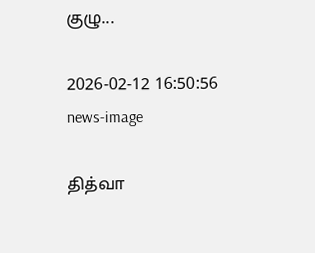குழு...

2026-02-12 16:50:56
news-image

தித்வா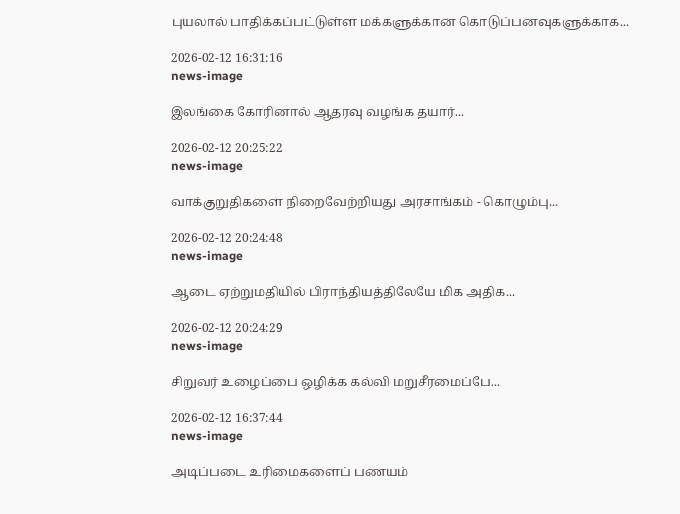புயலால் பாதிக்கப்பட்டுள்ள மக்களுக்கான கொடுப்பனவுகளுக்காக...

2026-02-12 16:31:16
news-image

இலங்கை கோரினால் ஆதரவு வழங்க தயார்...

2026-02-12 20:25:22
news-image

வாக்குறுதிகளை நிறைவேற்றியது அரசாங்கம் - கொழும்பு...

2026-02-12 20:24:48
news-image

ஆடை ஏற்றுமதியில் பிராந்தியத்திலேயே மிக அதிக...

2026-02-12 20:24:29
news-image

சிறுவர் உழைப்பை ஒழிக்க கல்வி மறுசீரமைப்பே...

2026-02-12 16:37:44
news-image

அடிப்படை உரிமைகளைப் பணயம்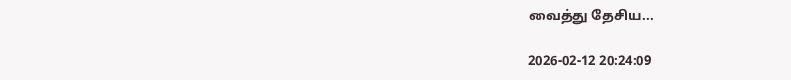வைத்து தேசிய...

2026-02-12 20:24:09